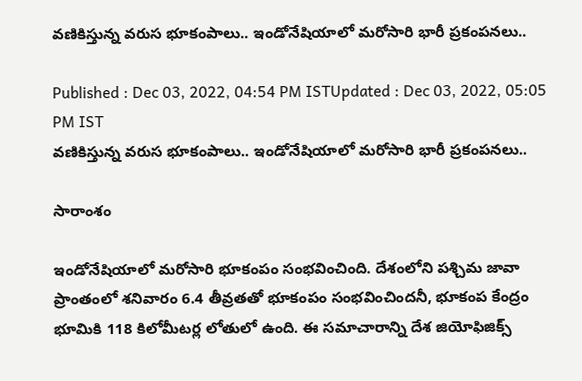వణికిస్తున్న వరుస భూకంపాలు.. ఇండోనేషియాలో మరోసారి భారీ ప్రకంపనలు..

Published : Dec 03, 2022, 04:54 PM ISTUpdated : Dec 03, 2022, 05:05 PM IST
వణికిస్తున్న వరుస భూకంపాలు.. ఇండోనేషియాలో మరోసారి భారీ ప్రకంపనలు..

సారాంశం

ఇండోనేషియాలో మరోసారి భూకంపం సంభవించింది. దేశంలోని పశ్చిమ జావా ప్రాంతంలో శనివారం 6.4 తీవ్రతతో భూకంపం సంభవించిందనీ, భూకంప కేంద్రం భూమికి 118 కిలోమీటర్ల లోతులో ఉంది. ఈ సమాచారాన్ని దేశ జియోఫిజిక్స్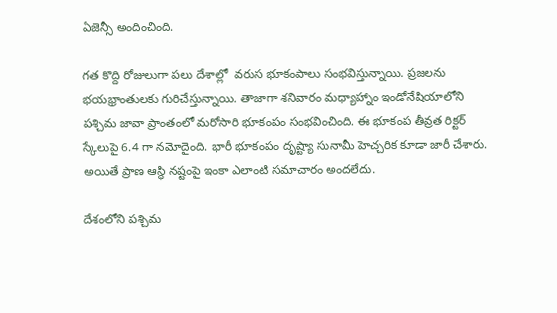ఏజెన్సీ అందించింది.

గత కొద్ది రోజులుగా పలు దేశాల్లో  వరుస భూకంపాలు సంభవిస్తున్నాయి. ప్రజలను భయభ్రాంతులకు గురిచేస్తున్నాయి. తాజాగా శనివారం మధ్యాహ్నాం ఇండోనేషియాలోని పశ్చిమ జావా ప్రాంతంలో మరోసారి భూకంపం సంభవించింది. ఈ భూకంప తీవ్రత రిక్టర్ స్కేలుపై 6.4 గా నమోదైంది. భారీ భూకంపం దృష్ట్యా సునామీ హెచ్చరిక కూడా జారీ చేశారు. అయితే ప్రాణ ఆస్థి నష్టంపై ఇంకా ఎలాంటి సమాచారం అందలేదు.

దేశంలోని పశ్చిమ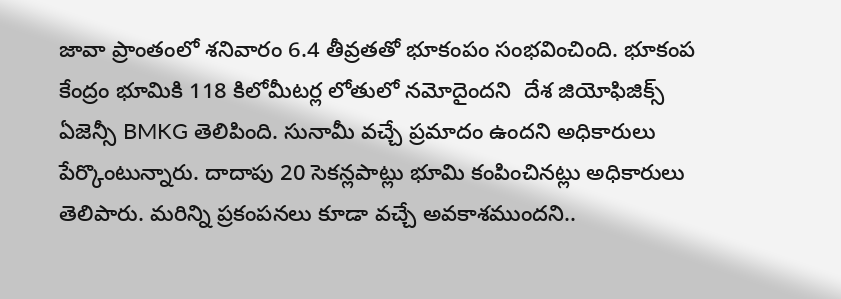జావా ప్రాంతంలో శనివారం 6.4 తీవ్రతతో భూకంపం సంభవించింది. భూకంప కేంద్రం భూమికి 118 కిలోమీటర్ల లోతులో నమోదైందని  దేశ జియోఫిజిక్స్ ఏజెన్సీ BMKG తెలిపింది. సునామీ వచ్చే ప్రమాదం ఉందని అధికారులు పేర్కొంటున్నారు. దాదాపు 20 సెకన్లపాట్లు భూమి కంపించినట్లు అధికారులు తెలిపారు. మరిన్ని ప్రకంపనలు కూడా వచ్చే అవకాశముందని..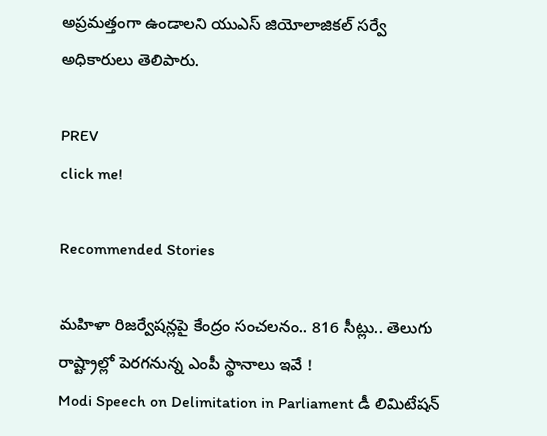అప్రమత్తంగా ఉండాలని యుఎస్ జియోలాజికల్ సర్వే అధికారులు తెలిపారు.

PREV
click me!

Recommended Stories

మహిళా రిజర్వేషన్లపై కేంద్రం సంచలనం.. 816 సీట్లు.. తెలుగు రాష్ట్రాల్లో పెరగనున్న ఎంపీ స్థానాలు ఇవే !
Modi Speech on Delimitation in Parliament డీ లిమిటేషన్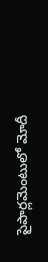పైపార్లమెంటులో మోదీ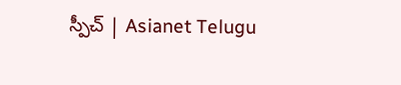స్పీచ్ | Asianet Telugu